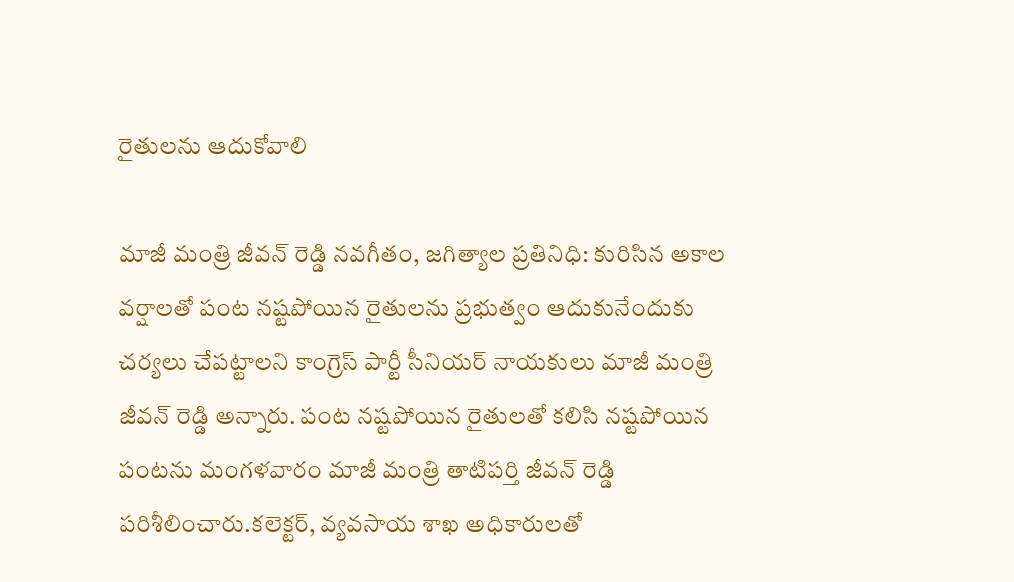రైతులను ఆదుకోవాలి

మాజీ మంత్రి జీవన్ రెడ్డి నవగీతం, జగిత్యాల ప్రతినిధి: కురిసిన అకాల వర్షాలతో పంట నష్టపోయిన రైతులను ప్రభుత్వం ఆదుకునేందుకు చర్యలు చేపట్టాలని కాంగ్రెస్ పార్టీ సీనియర్ నాయకులు మాజీ మంత్రి జీవన్ రెడ్డి అన్నారు. పంట నష్టపోయిన రైతులతో కలిసి నష్టపోయిన పంటను మంగళవారం మాజీ మంత్రి తాటిపర్తి జీవన్ రెడ్డి పరిశీలించారు.కలెక్టర్, వ్యవసాయ శాఖ అధికారులతో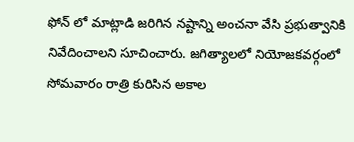ఫోన్ లో మాట్లాడి జరిగిన నష్టాన్ని అంచనా వేసి ప్రభుత్వానికి నివేదించాలని సూచించారు. జగిత్యాలలో నియోజకవర్గంలో సోమవారం రాత్రి కురిసిన అకాల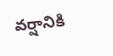వర్షానికి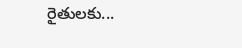రైతులకు...